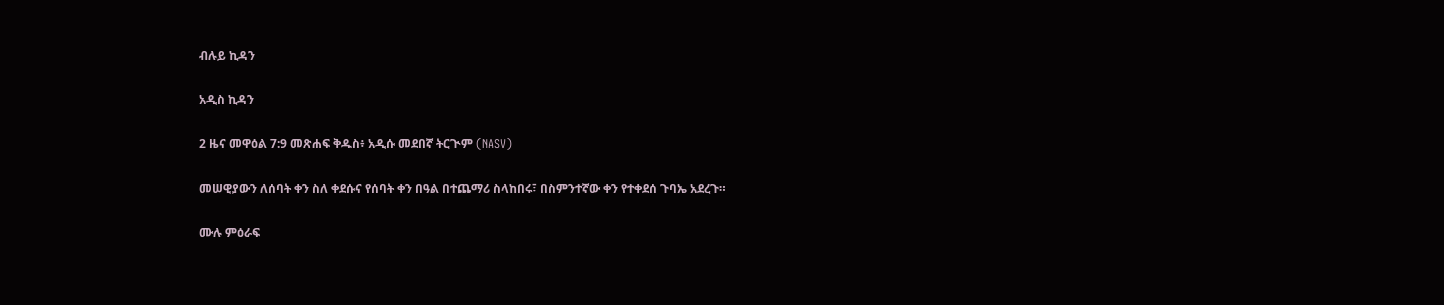ብሉይ ኪዳን

አዲስ ኪዳን

2 ዜና መዋዕል 7:9 መጽሐፍ ቅዱስ፥ አዲሱ መደበኛ ትርጒም (NASV)

መሠዊያውን ለሰባት ቀን ስለ ቀደሱና የሰባት ቀን በዓል በተጨማሪ ስላከበሩ፣ በስምንተኛው ቀን የተቀደሰ ጉባኤ አደረጉ።

ሙሉ ምዕራፍ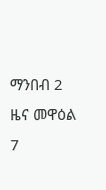ማንበብ 2 ዜና መዋዕል 7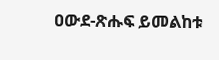ዐውደ-ጽሑፍ ይመልከቱ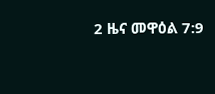2 ዜና መዋዕል 7:9